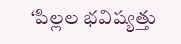‘పిల్లల భవిష్యత్తు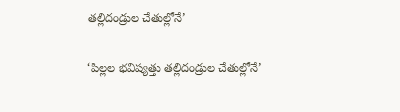తల్లిదండ్రుల చేతుల్లోనే’

‘పిల్లల భవిష్యత్తు తల్లిదండ్రుల చేతుల్లోనే’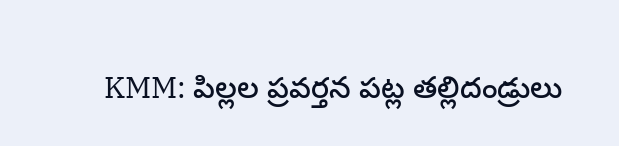KMM: పిల్లల ప్రవర్తన పట్ల తల్లిదండ్రులు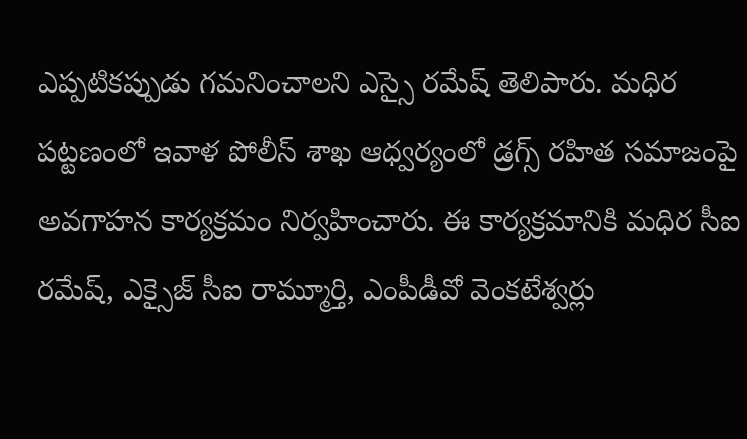ఎప్పటికప్పుడు గమనించాలని ఎస్సై రమేష్ తెలిపారు. మధిర పట్టణంలో ఇవాళ పోలీస్ శాఖ ఆధ్వర్యంలో డ్రగ్స్ రహిత సమాజంపై అవగాహన కార్యక్రమం నిర్వహించారు. ఈ కార్యక్రమానికి మధిర సీఐ రమేష్, ఎక్సైజ్ సీఐ రామ్మూర్తి, ఎంపీడీవో వెంకటేశ్వర్లు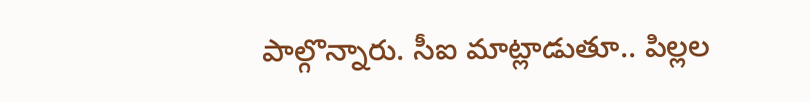పాల్గొన్నారు. సీఐ మాట్లాడుతూ.. పిల్లల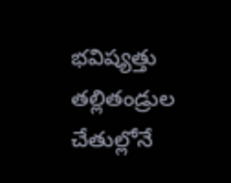భవిష్యత్తు తల్లితండ్రుల చేతుల్లోనే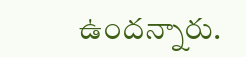ఉందన్నారు.